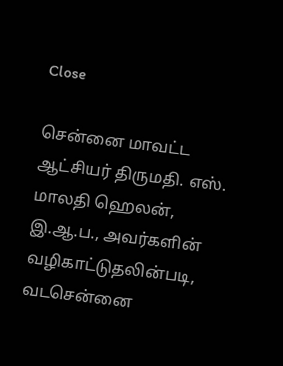Close

சென்னை மாவட்ட ஆட்சியர் திருமதி. எஸ். மாலதி ஹெலன், இ.ஆ.ப., அவர்களின் வழிகாட்டுதலின்படி, வடசென்னை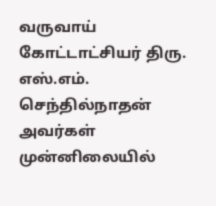வருவாய் கோட்டாட்சியர் திரு. எஸ்.எம். செந்தில்நாதன் அவர்கள் முன்னிலையில்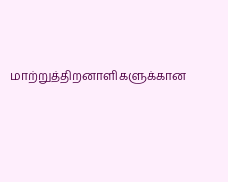மாற்றுத்திறனாளிகளுக்கான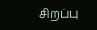சிறப்பு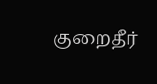குறைதீர்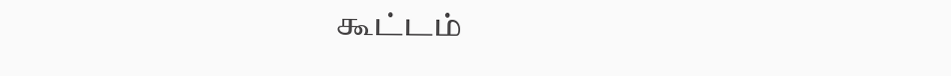கூட்டம்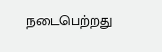நடைபெற்றது